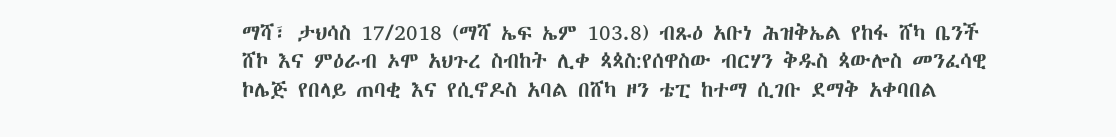ማሻ፣ ታህሳስ 17/2018 (ማሻ ኤፍ ኤም 103.8) ብጹዕ አቡነ ሕዝቅኤል የከፋ ሸካ ቤንች ሸኮ እና ምዕራብ ኦሞ አህጉረ ስብከት ሊቀ ጳጳስ:የሰዋስው ብርሃን ቅዱስ ጳውሎስ መንፈሳዊ ኮሌጅ የበላይ ጠባቂ እና የሲኖዶስ አባል በሸካ ዞን ቴፒ ከተማ ሲገቡ ደማቅ አቀባበል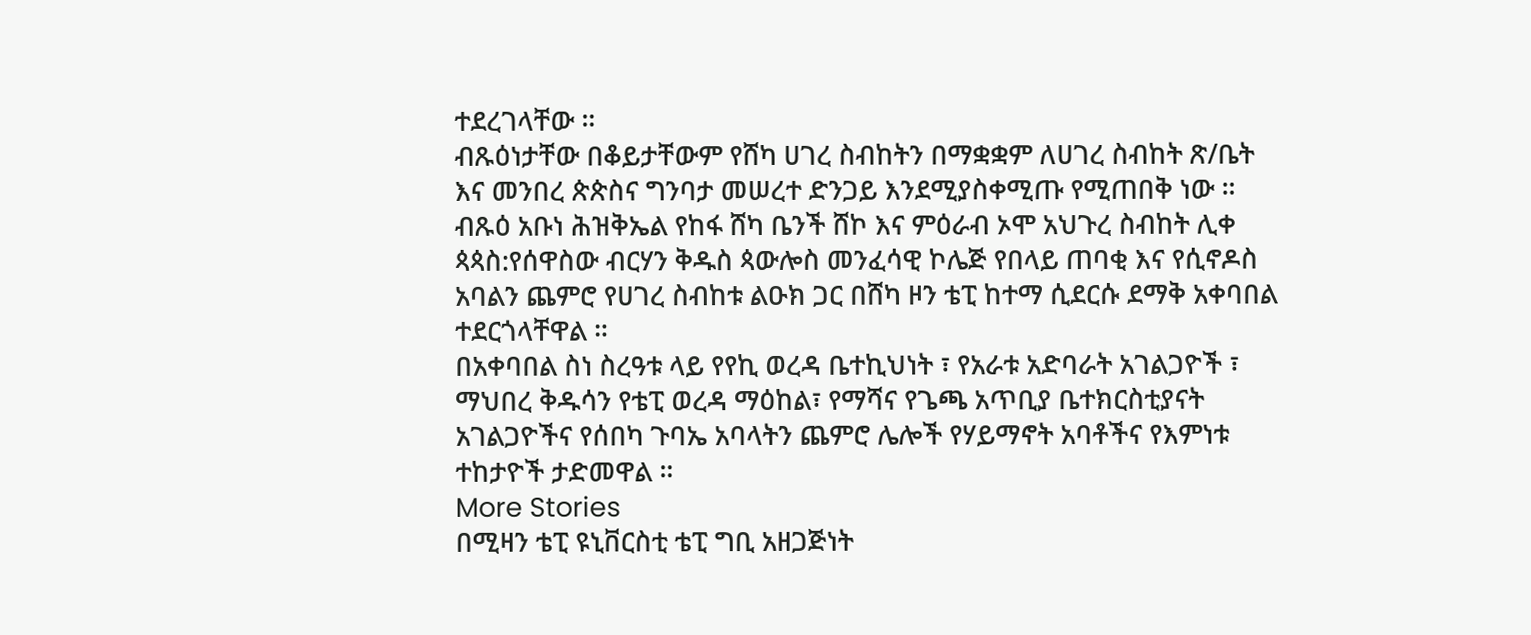ተደረገላቸው ።
ብጹዕነታቸው በቆይታቸውም የሸካ ሀገረ ስብከትን በማቋቋም ለሀገረ ስብከት ጽ/ቤት እና መንበረ ጵጵስና ግንባታ መሠረተ ድንጋይ እንደሚያስቀሚጡ የሚጠበቅ ነው ።
ብጹዕ አቡነ ሕዝቅኤል የከፋ ሸካ ቤንች ሸኮ እና ምዕራብ ኦሞ አህጉረ ስብከት ሊቀ ጳጳስ:የሰዋስው ብርሃን ቅዱስ ጳውሎስ መንፈሳዊ ኮሌጅ የበላይ ጠባቂ እና የሲኖዶስ አባልን ጨምሮ የሀገረ ስብከቱ ልዑክ ጋር በሸካ ዞን ቴፒ ከተማ ሲደርሱ ደማቅ አቀባበል ተደርጎላቸዋል ።
በአቀባበል ስነ ስረዓቱ ላይ የየኪ ወረዳ ቤተኪህነት ፣ የአራቱ አድባራት አገልጋዮች ፣ ማህበረ ቅዱሳን የቴፒ ወረዳ ማዕከል፣ የማሻና የጌጫ አጥቢያ ቤተክርስቲያናት አገልጋዮችና የሰበካ ጉባኤ አባላትን ጨምሮ ሌሎች የሃይማኖት አባቶችና የእምነቱ ተከታዮች ታድመዋል ።
More Stories
በሚዛን ቴፒ ዩኒቨርስቲ ቴፒ ግቢ አዘጋጅነት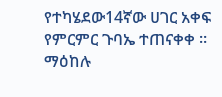የተካሄደው14ኛው ሀገር አቀፍ የምርምር ጉባኤ ተጠናቀቀ ።
ማዕከሉ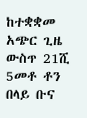ከተቋቋመ አጭር ጊዜ ውስጥ 21ሺ 5መቶ ቶን በላይ ቡና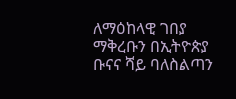ለማዕከላዊ ገበያ ማቅረቡን በኢትዮጵያ ቡናና ሻይ ባለስልጣን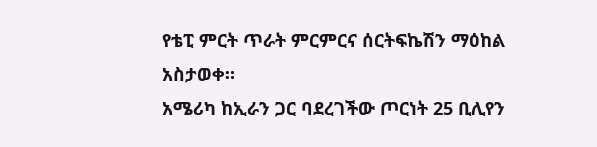የቴፒ ምርት ጥራት ምርምርና ሰርትፍኬሽን ማዕከል አስታወቀ።
አሜሪካ ከኢራን ጋር ባደረገችው ጦርነት 25 ቢሊየን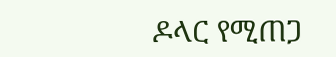ዶላር የሚጠጋ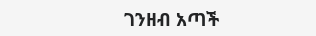ገንዘብ አጣች